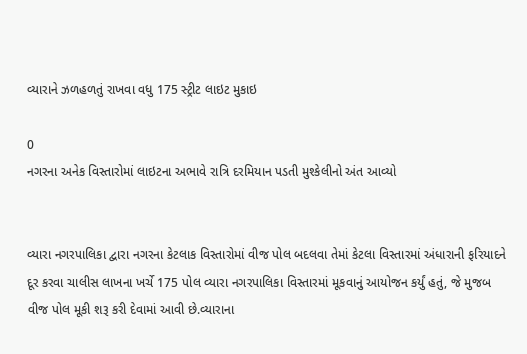વ્યારાને ઝળહળતું રાખવા વધુ 175 સ્ટ્રીટ લાઇટ મુકાઇ

0
નગરના અનેક વિસ્તારોમાં લાઇટના અભાવે રાત્રિ દરમિયાન પડતી મુશ્કેલીનો અંત આવ્યો


વ્યારા નગરપાલિકા દ્વારા નગરના કેટલાક વિસ્તારોમાં વીજ પોલ બદલવા તેમાં કેટલા વિસ્તારમાં અંધારાની ફરિયાદને દૂર કરવા ચાલીસ લાખના ખર્ચે 175 પોલ વ્યારા નગરપાલિકા વિસ્તારમાં મૂકવાનું આયોજન કર્યું હતું, જે મુજબ વીજ પોલ મૂકી શરૂ કરી દેવામાં આવી છે.વ્યારાના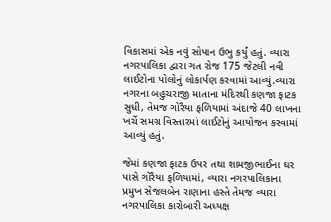વિકાસમાં એક નવું સોપાન ઉભુ કર્યું હતું. વ્યારા નગરપાલિકા દ્વારા ગત રોજ 175 જેટલી નવી લાઈટોના પોલોનું લોકાર્પણ કરવામાં આવ્યું.વ્યારા નગરના બહુચરાજી માતાના મંદિરથી કણજા ફાટક સુધી, તેમજ ગોરૈયા ફળિયામાં અંદાજે 40 લાખના ખર્ચે સમગ્ર વિસ્તારમાં લાઈટોનું આયોજન કરવામાં આવ્યું હતું.

જેમાં કણજા ફાટક ઉપર તથા શામજીભાઈના ઘર પાસે ગોરૈયા ફળિયામાં, વ્યારા નગરપાલિકાના પ્રમુખ સેજલબેન રાણાના હસ્તે તેમજ વ્યારા નગરપાલિકા કારોબારી અધ્યક્ષ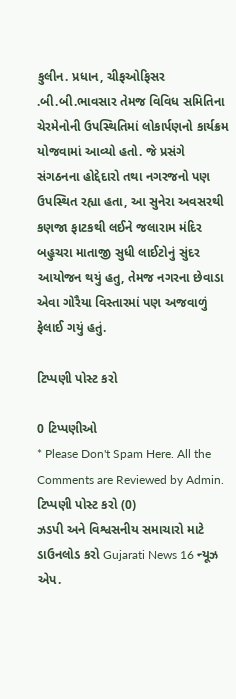કુલીન. પ્રધાન, ચીફઓફિસર .બી.બી.ભાવસાર તેમજ વિવિધ સમિતિના ચેરમેનોની ઉપસ્થિતિમાં લોકાર્પણનો કાર્યક્રમ યોજવામાં આવ્યો હતો. જે પ્રસંગે સંગઠનના હોદ્દેદારો તથા નગરજનો પણ ઉપસ્થિત રહ્યા હતા, આ સુનેરા અવસરથી કણજા ફાટકથી લઈને જલારામ મંદિર બહુચરા માતાજી સુધી લાઈટોનું સુંદર આયોજન થયું હતુ, તેમજ નગરના છેવાડા એવા ગોરૈયા વિસ્તારમાં પણ અજવાળું ફેલાઈ ગયું હતું.

ટિપ્પણી પોસ્ટ કરો

0 ટિપ્પણીઓ
* Please Don't Spam Here. All the Comments are Reviewed by Admin.
ટિપ્પણી પોસ્ટ કરો (0)
ઝડપી અને વિશ્વસનીય સમાચારો માટે ડાઉનલોડ કરો Gujarati News 16 ન્યૂઝ એપ.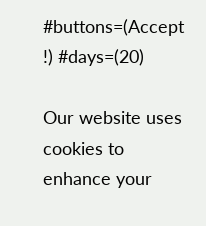#buttons=(Accept !) #days=(20)

Our website uses cookies to enhance your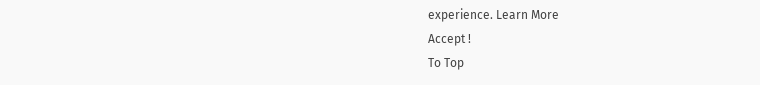experience. Learn More
Accept !
To Top